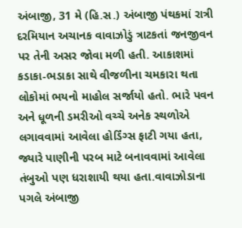અંબાજી, 31 મે (હિ.સ.) અંબાજી પંથકમાં રાત્રી દરમિયાન અચાનક વાવાઝોડું ત્રાટકતાં જનજીવન પર તેની અસર જોવા મળી હતી. આકાશમાં કડાકા-ભડાકા સાથે વીજળીના ચમકારા થતા લોકોમાં ભયનો માહોલ સર્જાયો હતો. ભારે પવન અને ધૂળની ડમરીઓ વચ્ચે અનેક સ્થળોએ લગાવવામાં આવેલા હોર્ડિંગ્સ ફાટી ગયા હતા, જ્યારે પાણીની પરબ માટે બનાવવામાં આવેલા તંબુઓ પણ ધરાશાયી થયા હતા.વાવાઝોડાના પગલે અંબાજી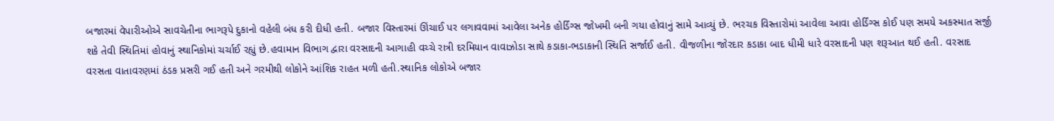બજારમાં વેપારીઓએ સાવચેતીના ભાગરૂપે દુકાનો વહેલી બંધ કરી દીધી હતી. બજાર વિસ્તારમાં ઊંચાઈ પર લગાવવામાં આવેલા અનેક હોર્ડિંગ્સ જોખમી બની ગયા હોવાનું સામે આવ્યું છે. ભરચક વિસ્તારોમાં આવેલા આવા હોર્ડિંગ્સ કોઈ પણ સમયે અકસ્માત સર્જી શકે તેવી સ્થિતિમાં હોવાનું સ્થાનિકોમાં ચર્ચાઈ રહ્યું છે.હવામાન વિભાગ દ્વારા વરસાદની આગાહી વચ્ચે રાત્રી દરમિયાન વાવાઝોડા સાથે કડાકા-ભડાકાની સ્થિતિ સર્જાઈ હતી. વીજળીના જોરદાર કડાકા બાદ ધીમી ધારે વરસાદની પણ શરૂઆત થઈ હતી. વરસાદ વરસતા વાતાવરણમાં ઠંડક પ્રસરી ગઈ હતી અને ગરમીથી લોકોને આંશિક રાહત મળી હતી.સ્થાનિક લોકોએ બજાર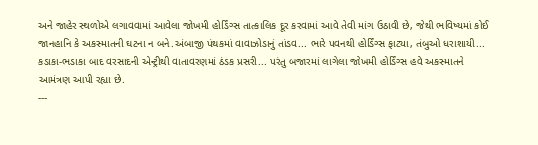અને જાહેર સ્થળોએ લગાવવામાં આવેલા જોખમી હોર્ડિંગ્સ તાત્કાલિક દૂર કરવામાં આવે તેવી માંગ ઉઠાવી છે, જેથી ભવિષ્યમાં કોઈ જાનહાનિ કે અકસ્માતની ઘટના ન બને.અંબાજી પંથકમાં વાવાઝોડાનું તાંડવ... ભારે પવનથી હોર્ડિંગ્સ ફાટ્યા, તંબુઓ ધરાશાયી... કડાકા-ભડાકા બાદ વરસાદની એન્ટ્રીથી વાતાવરણમાં ઠંડક પ્રસરી... પરંતુ બજારમાં લાગેલા જોખમી હોર્ડિંગ્સ હવે અકસ્માતને આમંત્રણ આપી રહ્યા છે.
---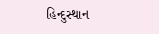હિન્દુસ્થાન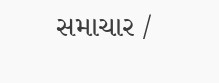સમાચાર /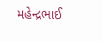મહેન્દ્રભાઈ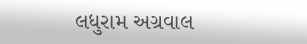લધુરામ અગ્રવાલ